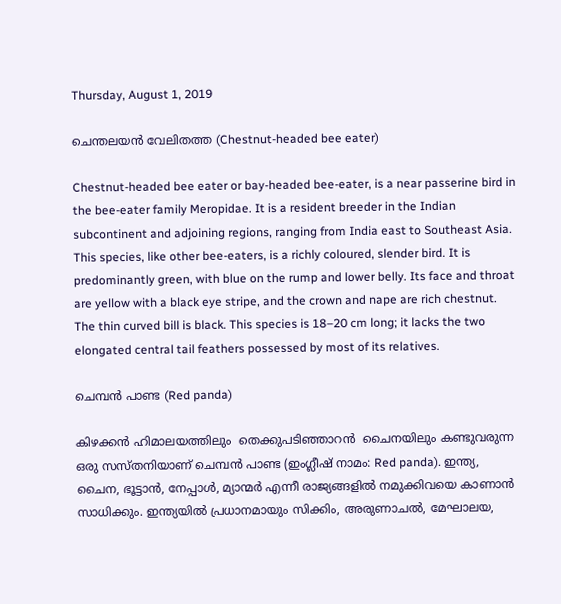Thursday, August 1, 2019

ചെന്തലയന്‍ വേലിതത്ത (Chestnut-headed bee eater)

Chestnut-headed bee eater or bay-headed bee-eater, is a near passerine bird in the bee-eater family Meropidae. It is a resident breeder in the Indian subcontinent and adjoining regions, ranging from India east to Southeast Asia.
This species, like other bee-eaters, is a richly coloured, slender bird. It is predominantly green, with blue on the rump and lower belly. Its face and throat are yellow with a black eye stripe, and the crown and nape are rich chestnut. The thin curved bill is black. This species is 18–20 cm long; it lacks the two elongated central tail feathers possessed by most of its relatives.

ചെമ്പന്‍ പാണ്ട (Red panda)

കിഴക്കന്‍ ഹിമാലയത്തിലും  തെക്കുപടിഞ്ഞാറന്‍  ചൈനയിലും കണ്ടുവരുന്ന ഒരു സസ്തനിയാണ് ചെമ്പന്‍ പാണ്ട (ഇംഗ്ലീഷ് നാമം: Red panda). ഇന്ത്യ, ചൈന, ഭൂട്ടാന്‍, നേപ്പാള്‍, മ്യാന്മര്‍ എന്നീ രാജ്യങ്ങളില്‍ നമുക്കിവയെ കാണാന്‍ സാധിക്കും. ഇന്ത്യയില്‍ പ്രധാനമായും സിക്കിം, അരുണാചല്‍, മേഘാലയ,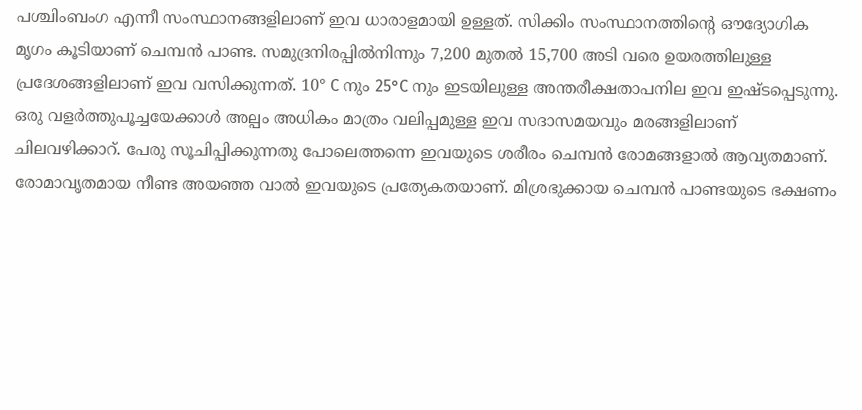പശ്ചിംബംഗ എന്നീ സംസ്ഥാനങ്ങളിലാണ് ഇവ ധാരാളമായി ഉള്ളത്. സിക്കിം സംസ്ഥാനത്തിന്റെ ഔദ്യോഗിക മൃഗം കൂടിയാണ് ചെമ്പന്‍ പാണ്ട. സമുദ്രനിരപ്പില്‍നിന്നും 7,200 മുതല്‍ 15,700 അടി വരെ ഉയരത്തിലുള്ള പ്രദേശങ്ങളിലാണ് ഇവ വസിക്കുന്നത്. 10° C നും 25°C നും ഇടയിലുള്ള അന്തരീക്ഷതാപനില ഇവ ഇഷ്ടപ്പെടുന്നു.
ഒരു വളര്‍ത്തുപൂച്ചയേക്കാള്‍ അല്പം അധികം മാത്രം വലിപ്പമുള്ള ഇവ സദാസമയവും മരങ്ങളിലാണ് ചിലവഴിക്കാറ്. പേരു സൂചിപ്പിക്കുന്നതു പോലെത്തന്നെ ഇവയുടെ ശരീരം ചെമ്പന്‍ രോമങ്ങളാല്‍ ആവ്യതമാണ്. രോമാവൃതമായ നീണ്ട അയഞ്ഞ വാല്‍ ഇവയുടെ പ്രത്യേകതയാണ്. മിശ്രഭുക്കായ ചെമ്പന്‍ പാണ്ടയുടെ ഭക്ഷണം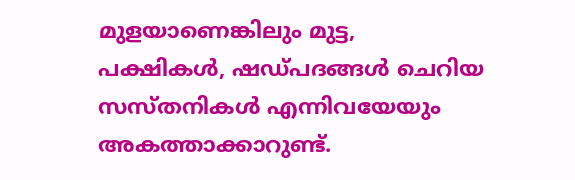മുളയാണെങ്കിലും മുട്ട, പക്ഷികള്‍, ഷഡ്പദങ്ങള്‍ ചെറിയ സസ്തനികള്‍ എന്നിവയേയും അകത്താക്കാറുണ്ട്.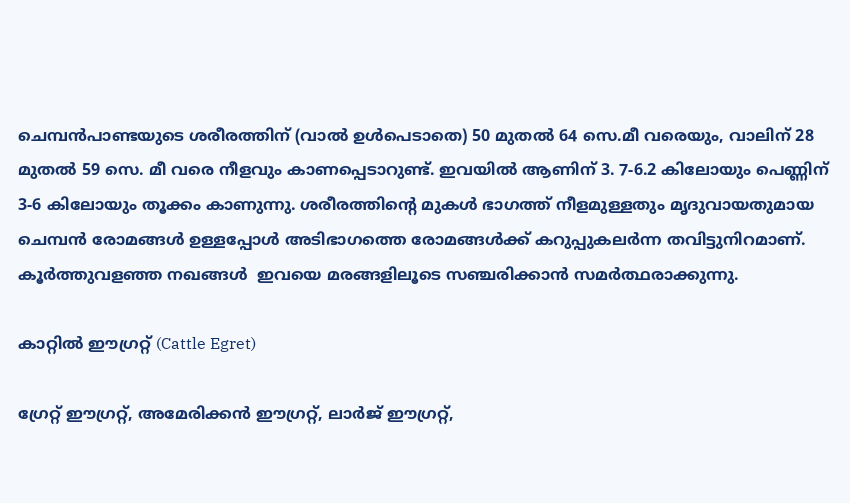ചെമ്പന്‍പാണ്ടയുടെ ശരീരത്തിന് (വാല്‍ ഉള്‍പെടാതെ) 50 മുതല്‍ 64 സെ.മീ വരെയും, വാലിന് 28 മുതല്‍ 59 സെ. മീ വരെ നീളവും കാണപ്പെടാറുണ്ട്. ഇവയില്‍ ആണിന് 3. 7-6.2 കിലോയും പെണ്ണിന് 3-6 കിലോയും തൂക്കം കാണുന്നു. ശരീരത്തിന്റെ മുകള്‍ ഭാഗത്ത് നീളമുള്ളതും മൃദുവായതുമായ ചെമ്പന്‍ രോമങ്ങള്‍ ഉള്ളപ്പോള്‍ അടിഭാഗത്തെ രോമങ്ങള്‍ക്ക് കറുപ്പുകലര്‍ന്ന തവിട്ടുനിറമാണ്. കൂര്‍ത്തുവളഞ്ഞ നഖങ്ങള്‍  ഇവയെ മരങ്ങളിലൂടെ സഞ്ചരിക്കാന്‍ സമര്‍ത്ഥരാക്കുന്നു.

കാറ്റില്‍ ഈഗ്രറ്റ് (Cattle Egret)

ഗ്രേറ്റ് ഈഗ്രറ്റ്, അമേരിക്കന്‍ ഈഗ്രറ്റ്, ലാര്‍ജ് ഈഗ്രറ്റ്,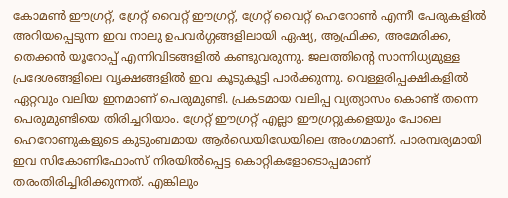കോമണ്‍ ഈഗ്രറ്റ്, ഗ്രേറ്റ് വൈറ്റ് ഈഗ്രറ്റ്, ഗ്രേറ്റ് വൈറ്റ് ഹെറോണ്‍ എന്നീ പേരുകളില്‍ അറിയപ്പെടുന്ന ഇവ നാലു ഉപവര്‍ഗ്ഗങ്ങളിലായി ഏഷ്യ, ആഫ്രിക്ക, അമേരിക്ക, തെക്കന്‍ യൂറോപ്പ് എന്നിവിടങ്ങളില്‍ കണ്ടുവരുന്നു. ജലത്തിന്റെ സാന്നിധ്യമുള്ള പ്രദേശങ്ങളിലെ വൃക്ഷങ്ങളില്‍ ഇവ കൂടുകൂട്ടി പാര്‍ക്കുന്നു. വെള്ളരിപ്പക്ഷികളില്‍ ഏറ്റവും വലിയ ഇനമാണ് പെരുമുണ്ടി. പ്രകടമായ വലിപ്പ വ്യത്യാസം കൊണ്ട് തന്നെ പെരുമുണ്ടിയെ തിരിച്ചറിയാം. ഗ്രേറ്റ് ഈഗ്രറ്റ് എല്ലാ ഈഗ്രറ്റുകളെയും പോലെ ഹെറോണുകളുടെ കുടുംബമായ ആര്‍ഡെയിഡേയിലെ അംഗമാണ്. പാരമ്പര്യമായി ഇവ സികോണിഫോംസ് നിരയില്‍പ്പെട്ട കൊറ്റികളോടൊപ്പമാണ് തരംതിരിച്ചിരിക്കുന്നത്. എങ്കിലും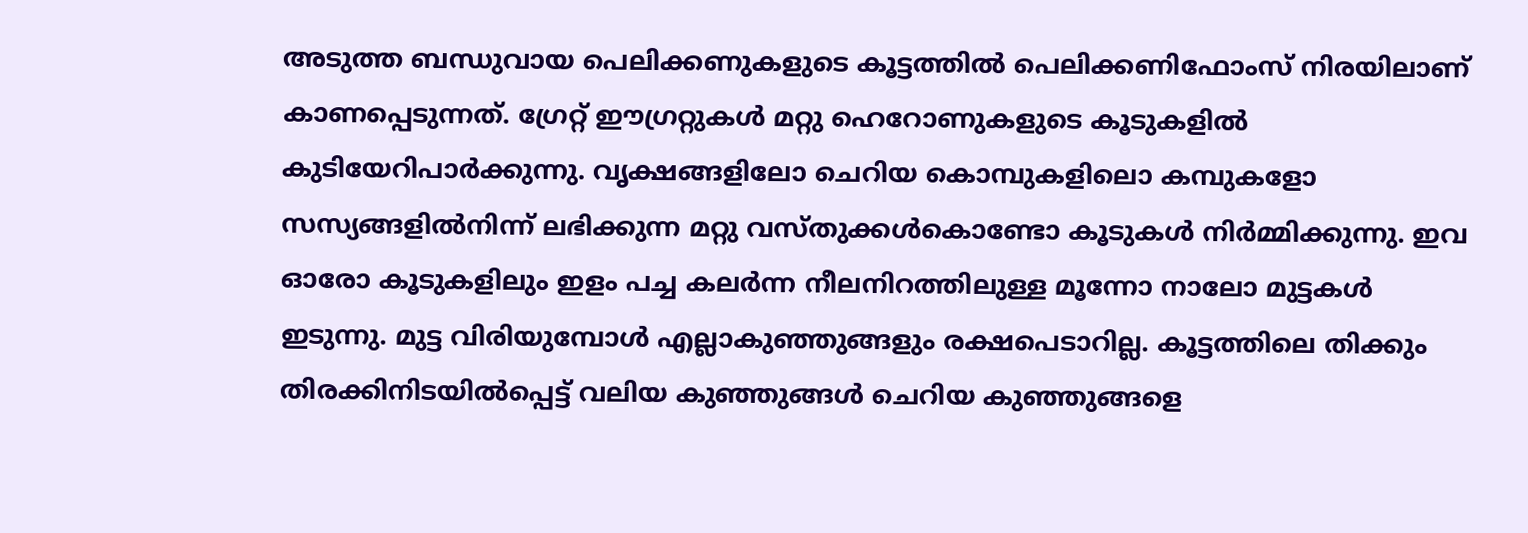അടുത്ത ബന്ധുവായ പെലിക്കണുകളുടെ കൂട്ടത്തില്‍ പെലിക്കണിഫോംസ് നിരയിലാണ് കാണപ്പെടുന്നത്. ഗ്രേറ്റ് ഈഗ്രറ്റുകള്‍ മറ്റു ഹെറോണുകളുടെ കൂടുകളില്‍ കുടിയേറിപാര്‍ക്കുന്നു. വൃക്ഷങ്ങളിലോ ചെറിയ കൊമ്പുകളിലൊ കമ്പുകളോ സസ്യങ്ങളില്‍നിന്ന് ലഭിക്കുന്ന മറ്റു വസ്തുക്കള്‍കൊണ്ടോ കൂടുകള്‍ നിര്‍മ്മിക്കുന്നു. ഇവ ഓരോ കൂടുകളിലും ഇളം പച്ച കലര്‍ന്ന നീലനിറത്തിലുള്ള മൂന്നോ നാലോ മുട്ടകള്‍  ഇടുന്നു. മുട്ട വിരിയുമ്പോള്‍ എല്ലാകുഞ്ഞുങ്ങളും രക്ഷപെടാറില്ല. കൂട്ടത്തിലെ തിക്കും തിരക്കിനിടയില്‍പ്പെട്ട് വലിയ കുഞ്ഞുങ്ങള്‍ ചെറിയ കുഞ്ഞുങ്ങളെ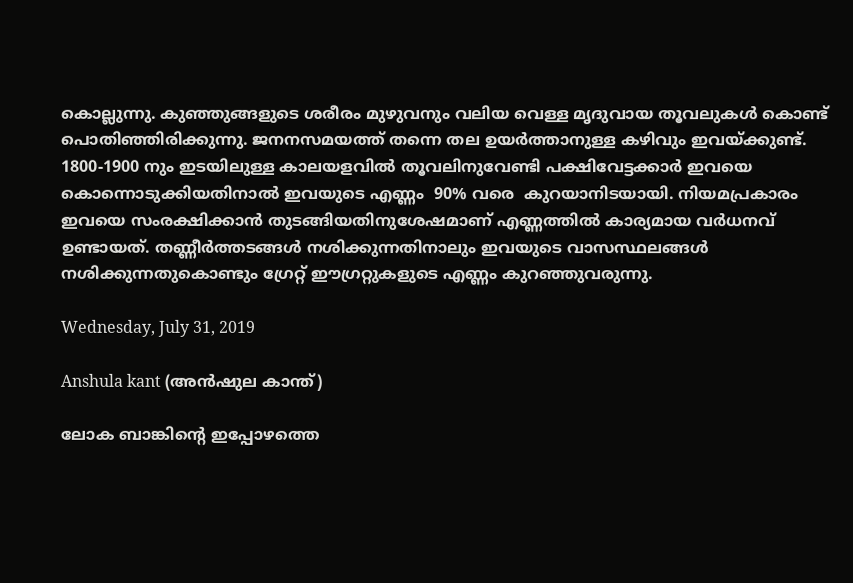കൊല്ലുന്നു. കുഞ്ഞുങ്ങളുടെ ശരീരം മുഴുവനും വലിയ വെള്ള മൃദുവായ തൂവലുകള്‍ കൊണ്ട് പൊതിഞ്ഞിരിക്കുന്നു. ജനനസമയത്ത് തന്നെ തല ഉയര്‍ത്താനുള്ള കഴിവും ഇവയ്ക്കുണ്ട്. 1800-1900 നും ഇടയിലുള്ള കാലയളവില്‍ തൂവലിനുവേണ്ടി പക്ഷിവേട്ടക്കാര്‍ ഇവയെ കൊന്നൊടുക്കിയതിനാല്‍ ഇവയുടെ എണ്ണം  90% വരെ  കുറയാനിടയായി. നിയമപ്രകാരം ഇവയെ സംരക്ഷിക്കാന്‍ തുടങ്ങിയതിനുശേഷമാണ് എണ്ണത്തില്‍ കാര്യമായ വര്‍ധനവ്  ഉണ്ടായത്. തണ്ണീര്‍ത്തടങ്ങള്‍ നശിക്കുന്നതിനാലും ഇവയുടെ വാസസ്ഥലങ്ങള്‍ നശിക്കുന്നതുകൊണ്ടും ഗ്രേറ്റ് ഈഗ്രറ്റുകളുടെ എണ്ണം കുറഞ്ഞുവരുന്നു.

Wednesday, July 31, 2019

Anshula kant (അന്‍ഷുല കാന്ത്)

ലോക ബാങ്കിന്റെ ഇപ്പോഴത്തെ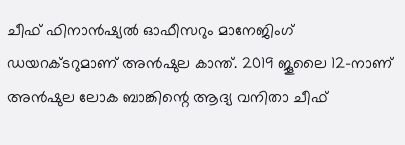ചീഫ് ഫിനാന്‍ഷ്യല്‍ ഓഫീസറും മാനേജിംഗ് ഡയറക്ടറുമാണ് അന്‍ഷുല കാന്ത്. 2019 ജൂലൈ 12-നാണ് അന്‍ഷുല ലോക ബാങ്കിന്റെ ആദ്യ വനിതാ ചീഫ്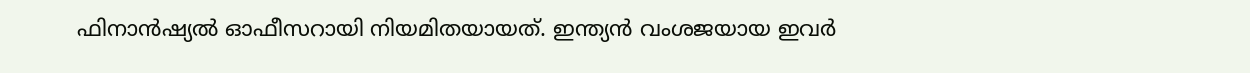ഫിനാന്‍ഷ്യല്‍ ഓഫീസറായി നിയമിതയായത്. ഇന്ത്യന്‍ വംശജയായ ഇവര്‍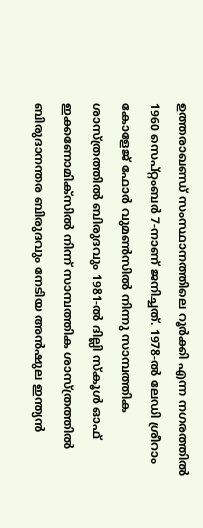ഉത്തരാഖണ്ഡ് സംസ്ഥാനത്തിലെ റൂര്‍ക്കി എന്ന നഗരത്തില്‍ 1960 സെപ്റ്റംബര്‍ 7-നാണ് ജനിച്ചത്. 1978-ല്‍ ലേഡി ശ്രീറാം കോളേജ് ഫോര്‍ വുമണ്‍സില്‍ നിന്നു സാമ്പത്തിക ശാസ്ത്രത്തില്‍ ബിരുദവും 1981-ല്‍ ദില്ലി സ്‌കൂള്‍ ഓഫ് ഇക്കണോമിക്‌സില്‍ നിന്ന് സാമ്പത്തിക ശാസ്ത്രത്തില്‍ ബിരുദാനന്തര ബിരുദവും നേടിയ അന്‍ഷുല ഇന്ത്യന്‍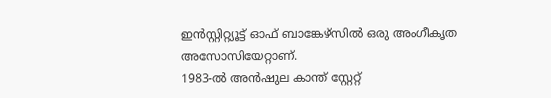ഇന്‍സ്റ്റിറ്റ്യൂട്ട് ഓഫ് ബാങ്കേഴ്‌സില്‍ ഒരു അംഗീകൃത അസോസിയേറ്റാണ്.
1983-ല്‍ അന്‍ഷുല കാന്ത് സ്റ്റേറ്റ്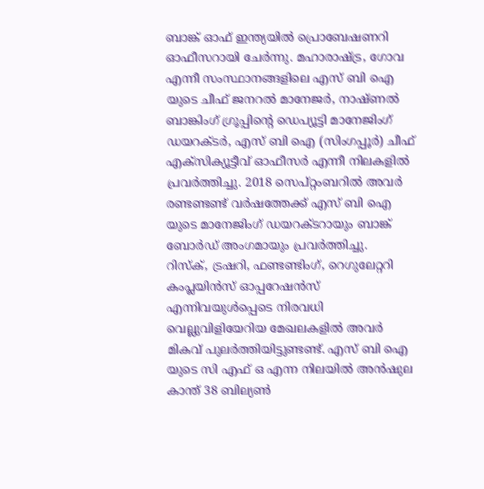ബാങ്ക് ഓഫ് ഇന്ത്യയില്‍ പ്രൊബേഷണറി ഓഫീസറായി ചേര്‍ന്നു. മഹാരാഷ്ട്ര, ഗോവ എന്നീ സംസ്ഥാനങ്ങളിലെ എസ് ബി ഐ യുടെ ചീഫ് ജനറല്‍ മാനേജര്‍, നാഷ്ണല്‍ ബാങ്കിംഗ് ഗ്രൂപ്പിന്റെ ഡെപ്യൂട്ടി മാനേജിംഗ് ഡയറക്ടര്‍, എസ് ബി ഐ (സിംഗപ്പൂര്‍) ചീഫ് എക്‌സിക്യൂട്ടീവ് ഓഫീസര്‍ എന്നീ നിലകളില്‍ പ്രവര്‍ത്തിച്ചു. 2018 സെപ്റ്റംബറില്‍ അവര്‍ രണ്ടണ്ടണ്ട് വര്‍ഷത്തേക്ക് എസ് ബി ഐ യുടെ മാനേജിംഗ് ഡയറക്ടറായും ബാങ്ക് ബോര്‍ഡ് അംഗമായും പ്രവര്‍ത്തിച്ചു.
റിസ്‌ക്, ട്രഷറി, ഫണ്ടണ്ടിംഗ്, റെഗുലേറ്ററി കംപ്ലയിന്‍സ് ഓപ്പറേഷന്‍സ് എന്നിവയുള്‍പ്പെടെ നിരവധി വെല്ലുവിളിയേറിയ മേഖലകളില്‍ അവര്‍ മികവ് പുലര്‍ത്തിയിട്ടുണ്ടണ്ട്. എസ് ബി ഐ യുടെ സി എഫ് ഒ എന്ന നിലയില്‍ അന്‍ഷുല കാന്ത് 38 ബില്യണ്‍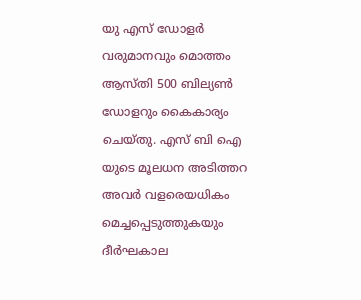യു എസ് ഡോളര്‍ വരുമാനവും മൊത്തം ആസ്തി 500 ബില്യണ്‍ ഡോളറും കൈകാര്യം ചെയ്തു. എസ് ബി ഐ യുടെ മൂലധന അടിത്തറ അവര്‍ വളരെയധികം മെച്ചപ്പെടുത്തുകയും ദീര്‍ഘകാല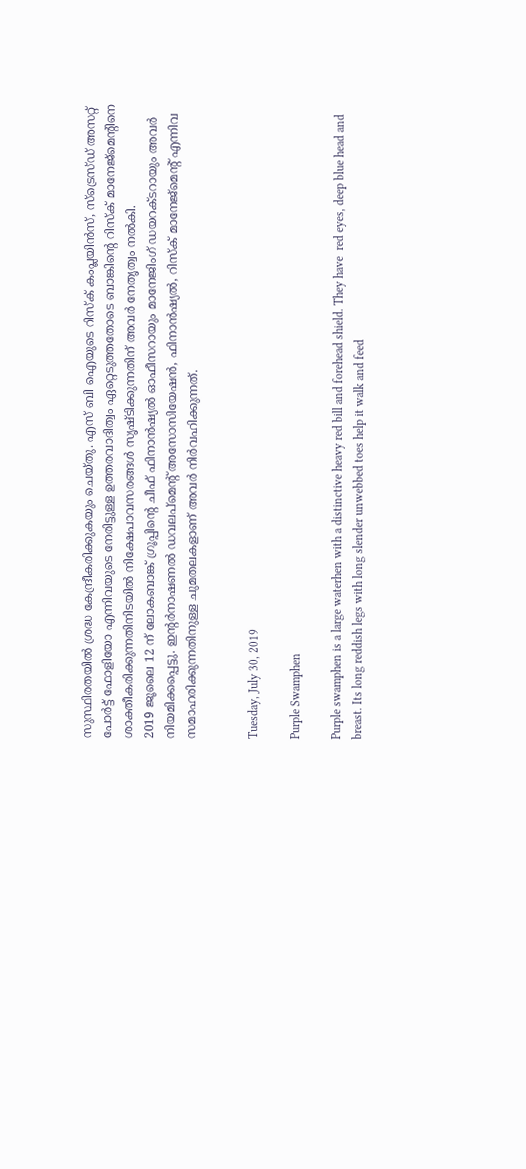സുസ്ഥിരതയില്‍ ശ്രദ്ധ കേന്ദ്രീകരിക്കുകയും ചെയ്തു. എസ് ബി ഐയുടെ റിസ്‌ക് കംപ്ലയിന്‍സ്, സ്‌ട്രെസ്ഡ് അസറ്റ് പോര്‍ട്ട് ഫോളിയോ എന്നിവയുടെ നേരിട്ടുള്ള ഉത്തരവാദിത്വം ഏറ്റെടുത്തതോടെ ബാങ്കിന്റെ റിസ്‌ക് മാനേജ്‌മെന്റിനെ ശാക്തീകരിക്കുന്നതിനിടയില്‍ നിക്ഷേപാവസരങ്ങള്‍ സൃഷ്ടിക്കുന്നതിന് അവര്‍ നേതൃത്വം നല്‍കി.
2019 ജൂലൈ 12 ന് ലോകബാങ്ക് ഗ്രൂപ്പിന്റെ ചീഫ് ഫിനാന്‍ഷ്യല്‍ ഓഫീസറായും മാനേജിംഗ് ഡയറക്ടറായും അവര്‍ നിയമിക്കപ്പെട്ടു. ഇന്റര്‍നാഷണല്‍ ഡവലപ്‌മെന്റ് അസോസിയേഷന്‍, ഫിനാന്‍ഷ്യല്‍, റിസ്‌ക് മാനേജ്‌മെന്റ് എന്നിവ സമാഹരിക്കുന്നതിനുള്ള ചുമതലകളാണ് അവര്‍ നിര്‍വഹിക്കുന്നത്.


Tuesday, July 30, 2019

Purple Swamphen

Purple swamphen is a large waterhen with a distinctive heavy red bill and forehead shield. They have  red eyes, deep blue head and breast. Its long reddish legs with long slender unwebbed toes help it walk and feed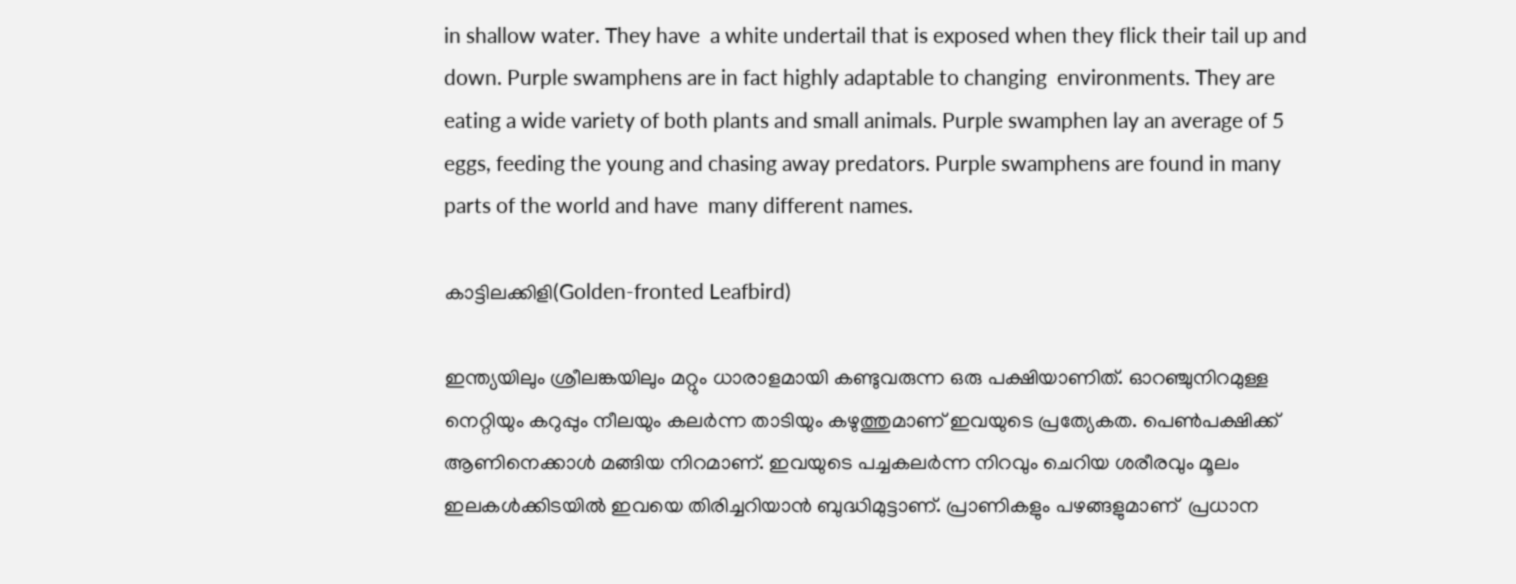in shallow water. They have  a white undertail that is exposed when they flick their tail up and down. Purple swamphens are in fact highly adaptable to changing  environments. They are eating a wide variety of both plants and small animals. Purple swamphen lay an average of 5 eggs, feeding the young and chasing away predators. Purple swamphens are found in many parts of the world and have  many different names.

കാട്ടിലക്കിളി(Golden-fronted Leafbird)

ഇന്ത്യയിലും ശ്രീലങ്കയിലും മറ്റും ധാരാളമായി കണ്ടുവരുന്ന ഒരു പക്ഷിയാണിത്. ഓറഞ്ചുനിറമുള്ള നെറ്റിയും കറുപ്പും നീലയും കലര്‍ന്ന താടിയും കഴുത്തുമാണ് ഇവയുടെ പ്രത്യേകത. പെണ്‍പക്ഷിക്ക് ആണിനെക്കാള്‍ മങ്ങിയ നിറമാണ്. ഇവയുടെ പച്ചകലര്‍ന്ന നിറവും ചെറിയ ശരീരവും മൂലം ഇലകള്‍ക്കിടയില്‍ ഇവയെ തിരിച്ചറിയാന്‍ ബുദ്ധിമുട്ടാണ്. പ്രാണികളും പഴങ്ങളുമാണ്  പ്രധാന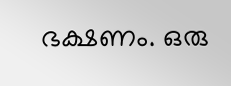ഭക്ഷണം. ഒരു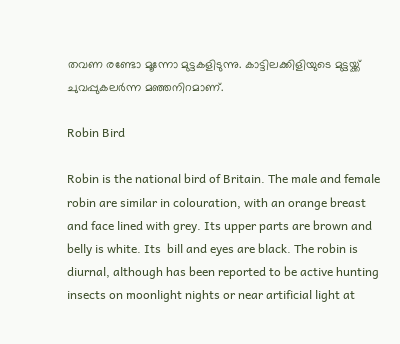തവണ രണ്ടോ മൂന്നോ മുട്ടകളിടുന്നു. കാട്ടിലക്കിളിയുടെ മുട്ടയ്ക്ക് ചുവപ്പുകലര്‍ന്ന മഞ്ഞനിറമാണ്.

Robin Bird

Robin is the national bird of Britain. The male and female robin are similar in colouration, with an orange breast and face lined with grey. Its upper parts are brown and belly is white. Its  bill and eyes are black. The robin is diurnal, although has been reported to be active hunting insects on moonlight nights or near artificial light at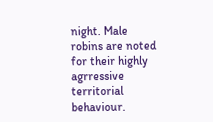night. Male robins are noted for their highly agrressive territorial behaviour.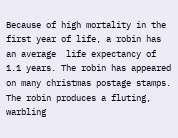Because of high mortality in the first year of life, a robin has an average  life expectancy of 1.1 years. The robin has appeared on many christmas postage stamps. The robin produces a fluting, warbling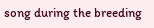song during the breeding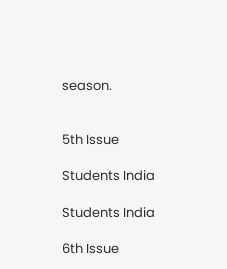season.


5th Issue

Students India

Students India

6th Issue